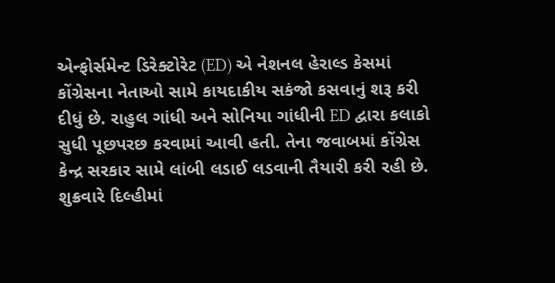એન્ફોર્સમેન્ટ ડિરેક્ટોરેટ (ED) એ નેશનલ હેરાલ્ડ કેસમાં કોંગ્રેસના નેતાઓ સામે કાયદાકીય સકંજો કસવાનું શરૂ કરી દીધું છે. રાહુલ ગાંધી અને સોનિયા ગાંધીની ED દ્વારા કલાકો સુધી પૂછપરછ કરવામાં આવી હતી. તેના જવાબમાં કોંગ્રેસ કેન્દ્ર સરકાર સામે લાંબી લડાઈ લડવાની તૈયારી કરી રહી છે.
શુક્રવારે દિલ્હીમાં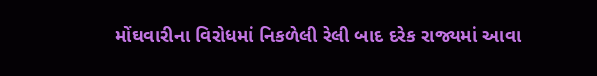મોંઘવારીના વિરોધમાં નિકળેલી રેલી બાદ દરેક રાજ્યમાં આવા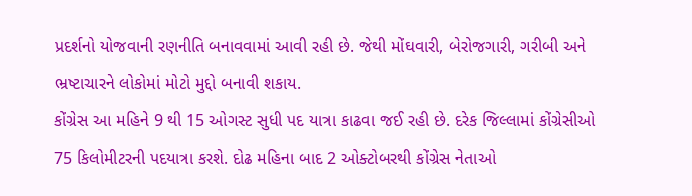પ્રદર્શનો યોજવાની રણનીતિ બનાવવામાં આવી રહી છે. જેથી મોંઘવારી, બેરોજગારી, ગરીબી અને ભ્રષ્ટાચારને લોકોમાં મોટો મુદ્દો બનાવી શકાય.
કોંગ્રેસ આ મહિને 9 થી 15 ઓગસ્ટ સુધી પદ યાત્રા કાઢવા જઈ રહી છે. દરેક જિલ્લામાં કોંગ્રેસીઓ 75 કિલોમીટરની પદયાત્રા કરશે. દોઢ મહિના બાદ 2 ઓક્ટોબરથી કોંગ્રેસ નેતાઓ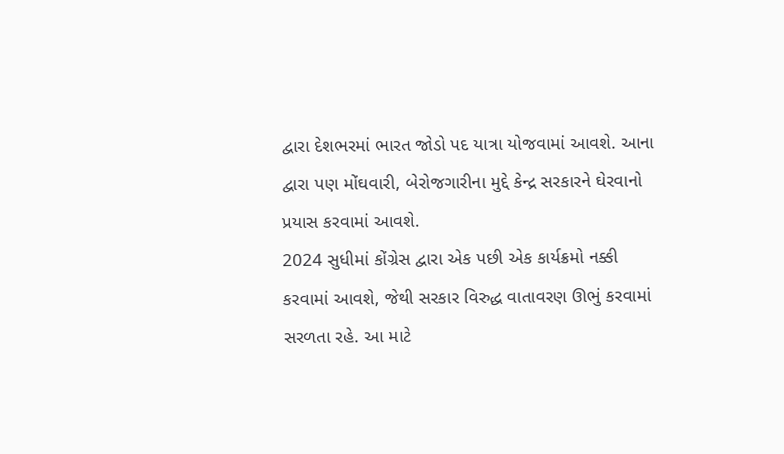દ્વારા દેશભરમાં ભારત જોડો પદ યાત્રા યોજવામાં આવશે. આના દ્વારા પણ મોંઘવારી, બેરોજગારીના મુદ્દે કેન્દ્ર સરકારને ઘેરવાનો પ્રયાસ કરવામાં આવશે.
2024 સુધીમાં કોંગ્રેસ દ્વારા એક પછી એક કાર્યક્રમો નક્કી કરવામાં આવશે, જેથી સરકાર વિરુદ્ધ વાતાવરણ ઊભું કરવામાં સરળતા રહે. આ માટે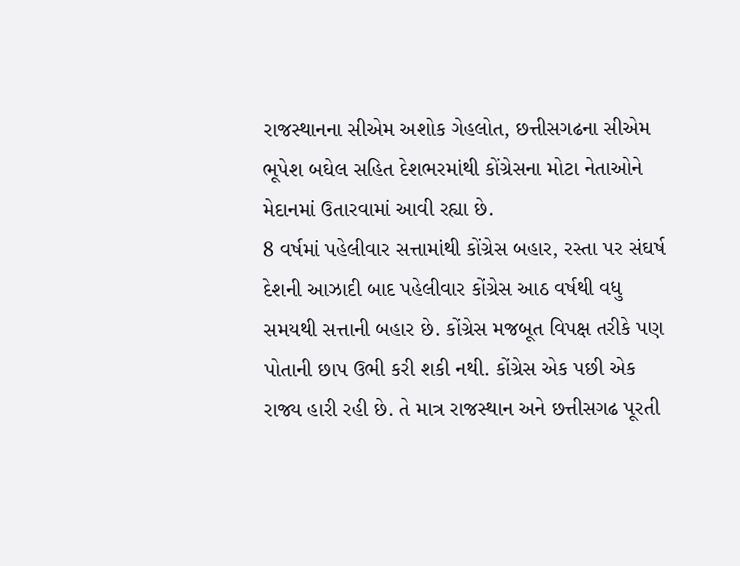રાજસ્થાનના સીએમ અશોક ગેહલોત, છત્તીસગઢના સીએમ ભૂપેશ બઘેલ સહિત દેશભરમાંથી કોંગ્રેસના મોટા નેતાઓને મેદાનમાં ઉતારવામાં આવી રહ્યા છે.
8 વર્ષમાં પહેલીવાર સત્તામાંથી કોંગ્રેસ બહાર, રસ્તા પર સંઘર્ષ
દેશની આઝાદી બાદ પહેલીવાર કોંગ્રેસ આઠ વર્ષથી વધુ સમયથી સત્તાની બહાર છે. કોંગ્રેસ મજબૂત વિપક્ષ તરીકે પણ પોતાની છાપ ઉભી કરી શકી નથી. કોંગ્રેસ એક પછી એક રાજ્ય હારી રહી છે. તે માત્ર રાજસ્થાન અને છત્તીસગઢ પૂરતી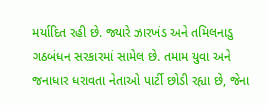મર્યાદિત રહી છે. જ્યારે ઝારખંડ અને તમિલનાડુ ગઠબંધન સરકારમાં સામેલ છે. તમામ યુવા અને જનાધાર ધરાવતા નેતાઓ પાર્ટી છોડી રહ્યા છે, જેના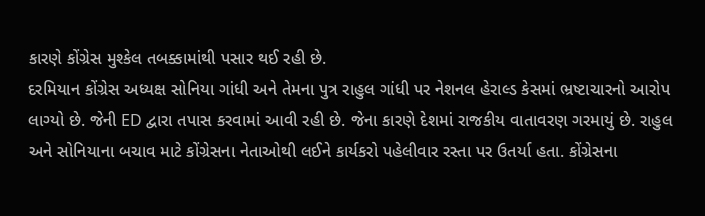કારણે કોંગ્રેસ મુશ્કેલ તબક્કામાંથી પસાર થઈ રહી છે.
દરમિયાન કોંગ્રેસ અધ્યક્ષ સોનિયા ગાંધી અને તેમના પુત્ર રાહુલ ગાંધી પર નેશનલ હેરાલ્ડ કેસમાં ભ્રષ્ટાચારનો આરોપ લાગ્યો છે. જેની ED દ્વારા તપાસ કરવામાં આવી રહી છે. જેના કારણે દેશમાં રાજકીય વાતાવરણ ગરમાયું છે. રાહુલ અને સોનિયાના બચાવ માટે કોંગ્રેસના નેતાઓથી લઈને કાર્યકરો પહેલીવાર રસ્તા પર ઉતર્યા હતા. કોંગ્રેસના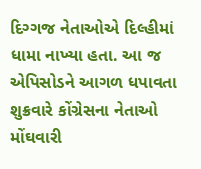દિગ્ગજ નેતાઓએ દિલ્હીમાં ધામા નાખ્યા હતા. આ જ એપિસોડને આગળ ધપાવતા શુક્રવારે કોંગ્રેસના નેતાઓ મોંઘવારી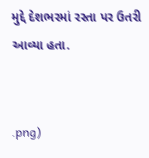મુદ્દે દેશભરમાં રસ્તા પર ઉતરી આવ્યા હતા.


.png)